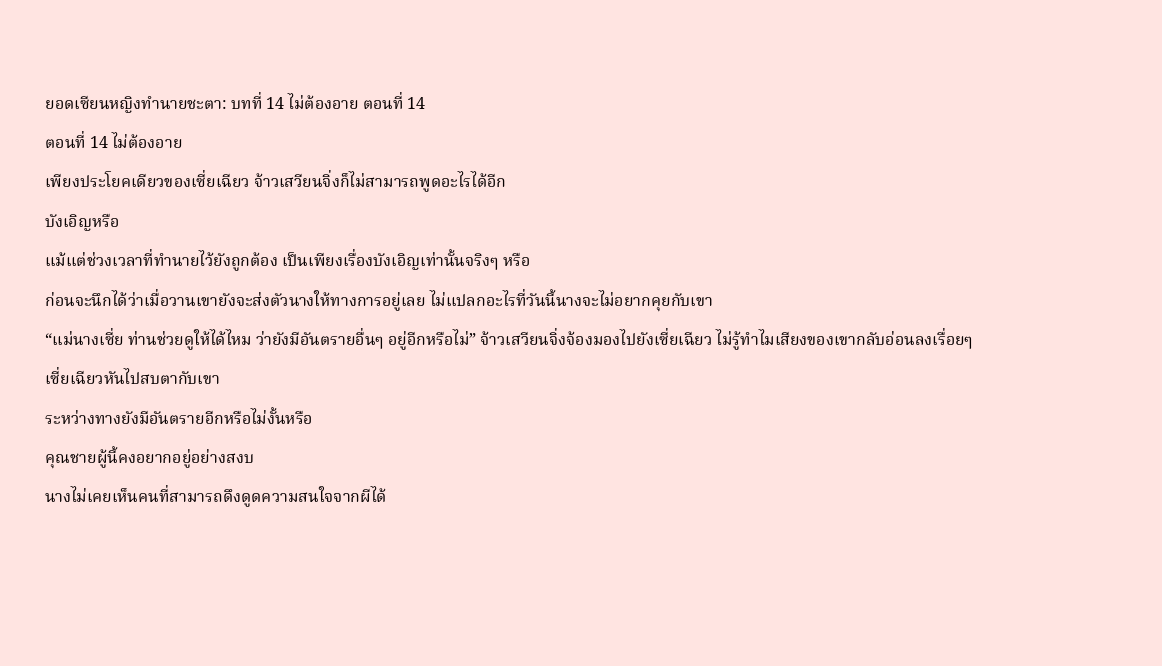ยอดเซียนหญิงทำนายชะตา: บทที่ 14 ไม่ต้องอาย ตอนที่ 14
ตอนที่ 14 ไม่ต้องอาย
เพียงประโยคเดียวของเซี่ยเฉียว จ้าวเสวียนจิ่งก็ไม่สามารถพูดอะไรได้อีก
บังเอิญหรือ
แม้แต่ช่วงเวลาที่ทำนายไว้ยังถูกต้อง เป็นเพียงเรื่องบังเอิญเท่านั้นจริงๆ หรือ
ก่อนจะนึกได้ว่าเมื่อวานเขายังจะส่งตัวนางให้ทางการอยู่เลย ไม่แปลกอะไรที่วันนี้นางจะไม่อยากคุยกับเขา
“แม่นางเซี่ย ท่านช่วยดูให้ได้ไหม ว่ายังมีอันตรายอื่นๆ อยู่อีกหรือไม่” จ้าวเสวียนจิ่งจ้องมองไปยังเซี่ยเฉียว ไม่รู้ทำไมเสียงของเขากลับอ่อนลงเรื่อยๆ
เซี่ยเฉียวหันไปสบตากับเขา
ระหว่างทางยังมีอันตรายอีกหรือไม่งั้นหรือ
คุณชายผู้นี้คงอยากอยู่อย่างสงบ
นางไม่เคยเห็นคนที่สามารถดึงดูดความสนใจจากผีได้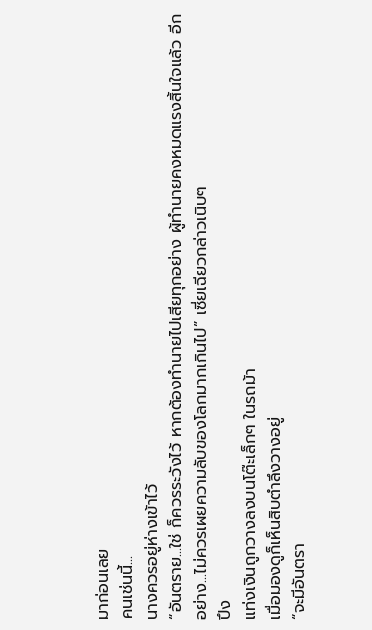มาก่อนเลย
คนเช่นนี้...
นางควรอยู่ห่างเข้าไว้
“อันตราย...ใช่ ก็ควรระวังไว้ หากต้องทำนายไปเสียทุกอย่าง ผู้ทำนายคงหมดแรงสิ้นใจแล้ว อีกอย่าง...ไม่ควรเผยความลับของโลกมากเกินไป” เซี่ยเฉียวกล่าวเนิบๆ
ปึง
แท่งเงินถูกวางลงบนโต๊ะเล็กๆ ในรถม้า
เมื่อมองดูก็เห็นสิบตำลึงวางอยู่
“จะมีอันตรา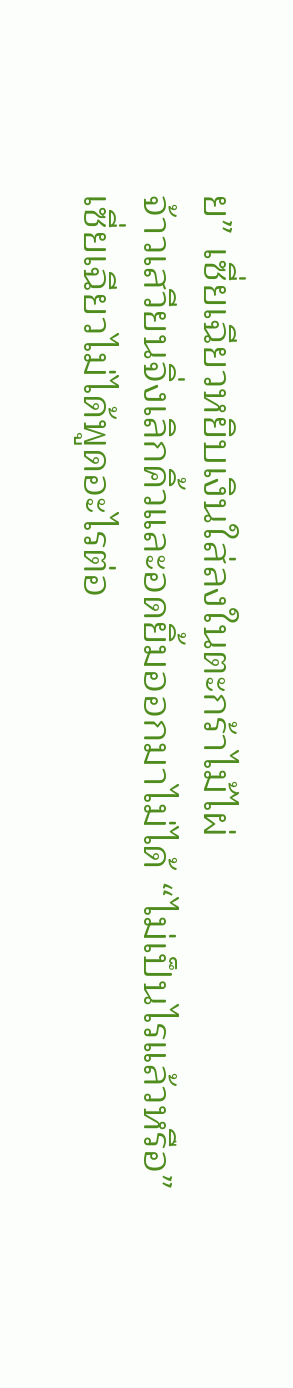ย” เซี่ยเฉียวหยิบเงินใส่ลงในตะกร้าไม้ไผ่
จ้าวเสวียนจิ่งเลิกคิ้วและอดยิ้มออกมาไม่ได้ “ไม่เป็นไรแล้วหรือ”
เซี่ยเฉียวไม่ได้พูดอะไรต่อ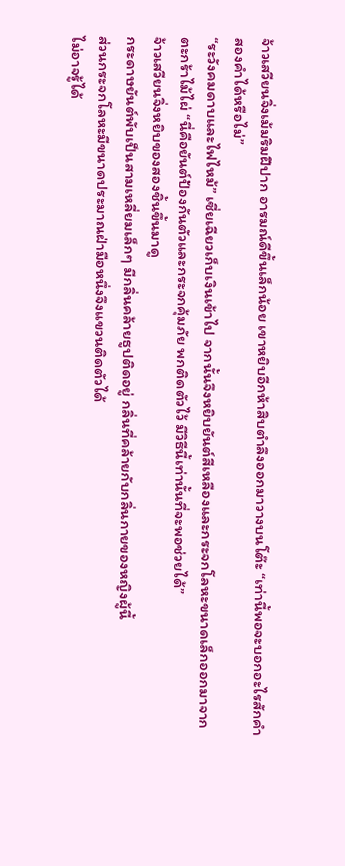จ้าวเสวียนจิ่งเม้มริมฝีปาก อารมณ์ดีขึ้นเล็กน้อย เขาหยิบอีกห้าสิบตำลึงออกมาวางบนโต๊ะ “เท่านี้พอจะบอกอะไรสักคำสองคำได้หรือไม่”
“ระวังคมดาบและไฟไหม้” เซี่ยเฉียวเก็บเงินเข้าไป จากนั้นจึงหยิบยันต์สีเหลืองและกระจกโลหะขนาดเล็กออกมาจากตะกร้าไม้ไผ่ “นี่คือยันต์ป้องกันตัวและกระจกคุ้มภัย พกติดตัวไว้ มีวิธีนี้เท่านั้นที่จะพอช่วยได้”
จ้าวเสวียนจิ่งหยิบของสองชิ้นขึ้นมาดู
กระดาษยันต์พับเป็นสามเหลี่ยมเล็กๆ มีกลิ่นคล้ายธูปติดอยู่ กลิ่นที่คล้ายกับกลิ่นกายของหญิงผู้นี้
ส่วนกระจกโลหะมีขนาดประมาณฝ่ามือหนึ่งจึงแขวนติดตัวได้
ไม่อาจรู้ได้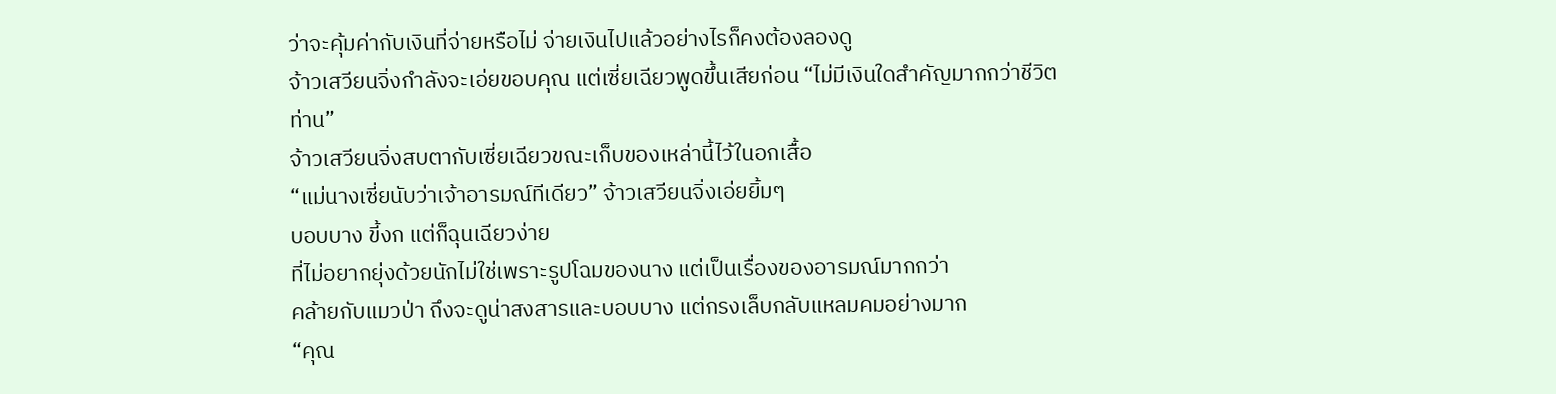ว่าจะคุ้มค่ากับเงินที่จ่ายหรือไม่ จ่ายเงินไปแล้วอย่างไรก็คงต้องลองดู
จ้าวเสวียนจิ่งกำลังจะเอ่ยขอบคุณ แต่เซี่ยเฉียวพูดขึ้นเสียก่อน “ไม่มีเงินใดสำคัญมากกว่าชีวิตท่าน”
จ้าวเสวียนจิ่งสบตากับเซี่ยเฉียวขณะเก็บของเหล่านี้ไว้ในอกเสื้อ
“แม่นางเซี่ยนับว่าเจ้าอารมณ์ทีเดียว” จ้าวเสวียนจิ่งเอ่ยยิ้มๆ
บอบบาง ขี้งก แต่ก็ฉุนเฉียวง่าย
ที่ไม่อยากยุ่งด้วยนักไม่ใช่เพราะรูปโฉมของนาง แต่เป็นเรื่องของอารมณ์มากกว่า
คล้ายกับแมวป่า ถึงจะดูน่าสงสารและบอบบาง แต่กรงเล็บกลับแหลมคมอย่างมาก
“คุณ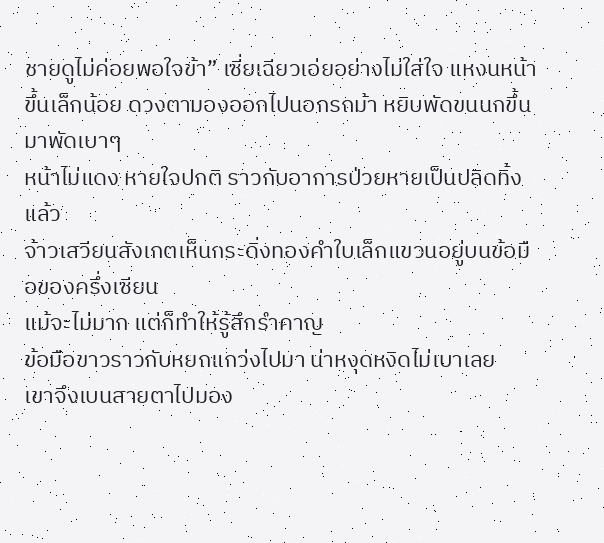ชายดูไม่ค่อยพอใจข้า” เซี่ยเฉียวเอ่ยอย่างไม่ใส่ใจ แหงนหน้าขึ้นเล็กน้อย ดวงตามองออกไปนอกรถม้า หยิบพัดขนนกขึ้นมาพัดเบาๆ
หน้าไม่แดง หายใจปกติ ราวกับอาการป่วยหายเป็นปลิดทิ้งแล้ว
จ้าวเสวียนสังเกตเห็นกระดิ่งทองคำใบเล็กแขวนอยู่บนข้อมือของครึ่งเซียน
แม้จะไม่มาก แต่ก็ทำให้รู้สึกรำคาญ
ข้อมือขาวราวกับหยกแกว่งไปมา น่าหงุดหงิดไม่เบาเลย
เขาจึงเบนสายตาไปมอง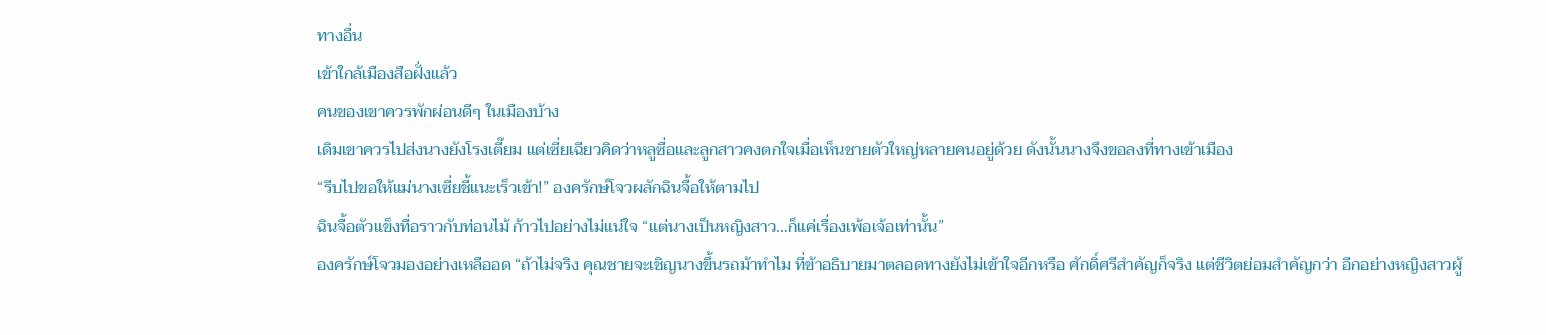ทางอื่น
เข้าใกล้เมืองสือฝั่งแล้ว
คนของเขาควรพักผ่อนดีๆ ในเมืองบ้าง
เดิมเขาควรไปส่งนางยังโรงเตี๊ยม แต่เซี่ยเฉียวคิดว่าหลูซื่อและลูกสาวคงตกใจเมื่อเห็นชายตัวใหญ่หลายคนอยู่ด้วย ดังนั้นนางจึงขอลงที่ทางเข้าเมือง
“รีบไปขอให้แม่นางเซี่ยชี้แนะเร็วเข้า!” องครักษ์โจวผลักฉินจื้อให้ตามไป
ฉินจื้อตัวแข็งทื่อราวกับท่อนไม้ ก้าวไปอย่างไม่แน่ใจ “แต่นางเป็นหญิงสาว…ก็แค่เรื่องเพ้อเจ้อเท่านั้น”
องครักษ์โจวมองอย่างเหลืออด “ถ้าไม่จริง คุณชายจะเชิญนางขึ้นรถม้าทำไม ที่ข้าอธิบายมาตลอดทางยังไม่เข้าใจอีกหรือ ศักดิ์ศรีสำคัญก็จริง แต่ชีวิตย่อมสำคัญกว่า อีกอย่างหญิงสาวผู้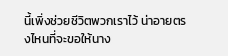นี้เพิ่งช่วยชีวิตพวกเราไว้ น่าอายตรงไหนที่จะขอให้นาง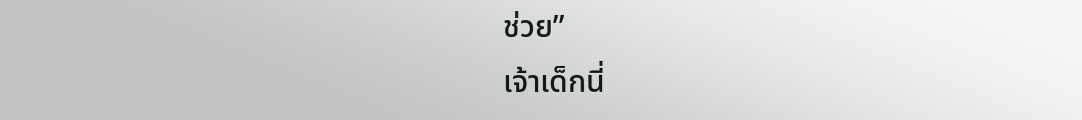ช่วย”
เจ้าเด็กนี่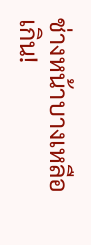ช่างหน้าบางเหลือเกิน!